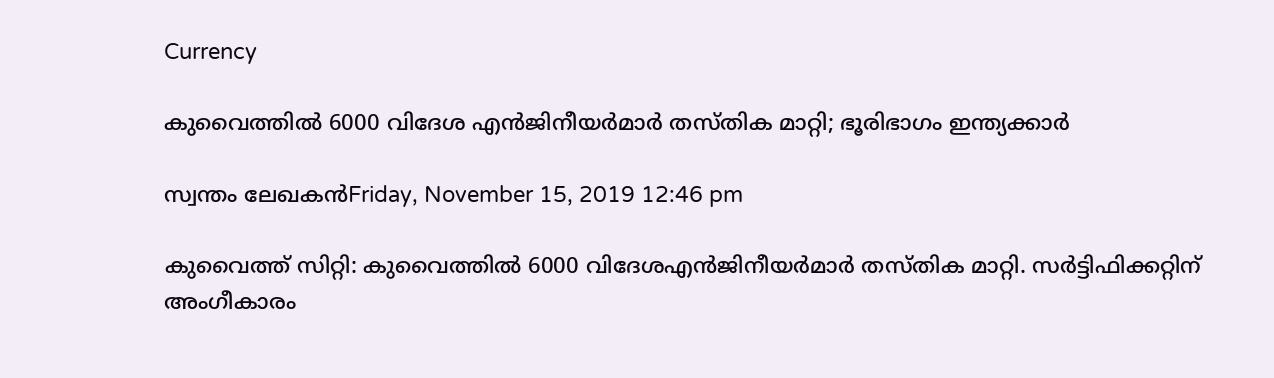Currency

കുവൈത്തില്‍ 6000 വിദേശ എന്‍ജിനീയര്‍മാര്‍ തസ്തിക മാറ്റി; ഭൂരിഭാഗം ഇന്ത്യക്കാര്‍

സ്വന്തം ലേഖകന്‍Friday, November 15, 2019 12:46 pm

കുവൈത്ത് സിറ്റി: കുവൈത്തില്‍ 6000 വിദേശഎന്‍ജിനീയര്‍മാര്‍ തസ്തിക മാറ്റി. സര്‍ട്ടിഫിക്കറ്റിന് അംഗീകാരം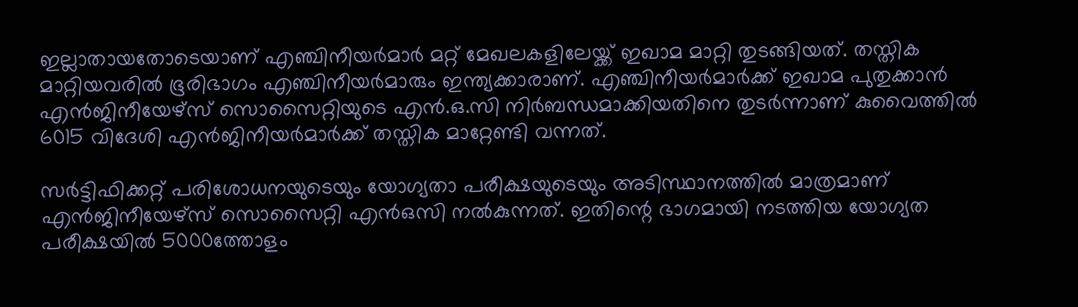ഇല്ലാതായതോടെയാണ് എഞ്ചിനീയര്‍മാര്‍ മറ്റ് മേഖലകളിലേയ്ക്ക് ഇഖാമ മാറ്റി തുടങ്ങിയത്. തസ്തിക മാറ്റിയവരില്‍ ഭൂരിഭാഗം എഞ്ചിനീയര്‍മാരും ഇന്ത്യക്കാരാണ്. എഞ്ചിനീയര്‍മാര്‍ക്ക് ഇഖാമ പുതുക്കാന്‍ എന്‍ജിനീയേഴ്‌സ് സൊസൈറ്റിയുടെ എന്‍.ഒ.സി നിര്‍ബന്ധമാക്കിയതിനെ തുടര്‍ന്നാണ് കുവൈത്തില്‍ 6015 വിദേശി എന്‍ജിനീയര്‍മാര്‍ക്ക് തസ്തിക മാറ്റേണ്ടി വന്നത്.

സര്‍ട്ടിഫിക്കറ്റ് പരിശോധനയുടെയും യോഗ്യതാ പരീക്ഷയുടെയും അടിസ്ഥാനത്തില്‍ മാത്രമാണ് എന്‍ജിനീയേഴ്സ് സൊസൈറ്റി എന്‍ഒസി നല്‍കുന്നത്. ഇതിന്റെ ഭാഗമായി നടത്തിയ യോഗ്യത പരീക്ഷയില്‍ 5000ത്തോളം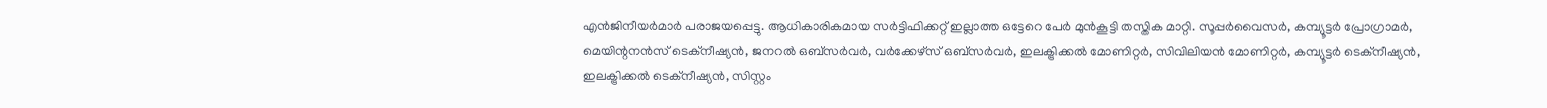എന്‍ജിനീയര്‍മാര്‍ പരാജയപ്പെട്ടു. ആധികാരികമായ സര്‍ട്ടിഫിക്കറ്റ് ഇല്ലാത്ത ഒട്ടേറെ പേര്‍ മുന്‍കൂട്ടി തസ്തിക മാറ്റി. സൂപ്പര്‍വൈസര്‍, കമ്പ്യൂട്ടര്‍ പ്രോഗ്രാമര്‍, മെയിന്റനന്‍സ് ടെക്‌നീഷ്യന്‍, ജനറല്‍ ഒബ്‌സര്‍വര്‍, വര്‍ക്കേഴ്‌സ് ഒബ്‌സര്‍വര്‍, ഇലക്ട്രിക്കല്‍ മോണിറ്റര്‍, സിവിലിയന്‍ മോണിറ്റര്‍, കമ്പ്യൂട്ടര്‍ ടെക്‌നീഷ്യന്‍, ഇലക്ട്രിക്കല്‍ ടെക്‌നീഷ്യന്‍, സിസ്റ്റം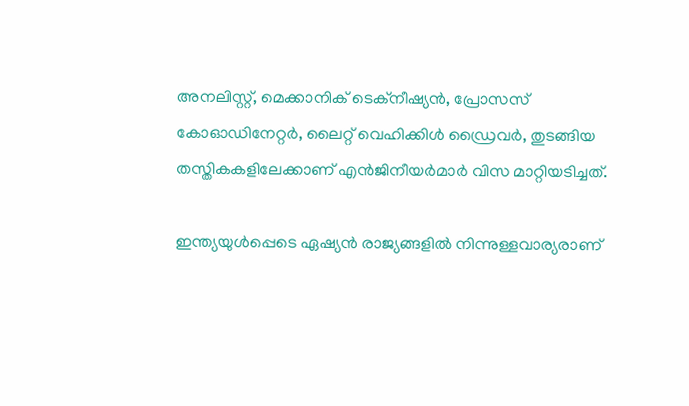അനലിസ്റ്റ്, മെക്കാനിക് ടെക്‌നീഷ്യന്‍, പ്രോസസ് കോഓഡിനേറ്റര്‍, ലൈറ്റ് വെഹിക്കിള്‍ ഡ്രൈവര്‍, തുടങ്ങിയ തസ്തികകളിലേക്കാണ് എന്‍ജിനീയര്‍മാര്‍ വിസ മാറ്റിയടിച്ചത്.

ഇന്ത്യയുള്‍പ്പെടെ ഏഷ്യന്‍ രാജ്യങ്ങളില്‍ നിന്നുള്ളവാര്യരാണ്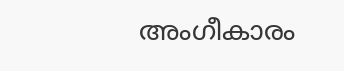അംഗീകാരം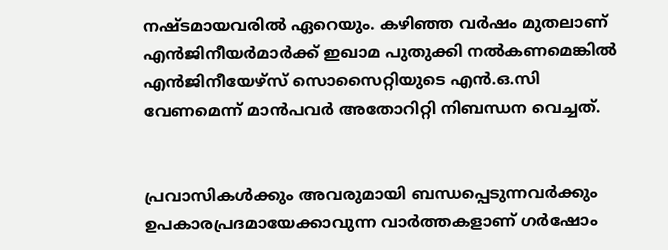നഷ്ടമായവരില്‍ ഏറെയും. കഴിഞ്ഞ വര്‍ഷം മുതലാണ് എന്‍ജിനീയര്‍മാര്‍ക്ക് ഇഖാമ പുതുക്കി നല്‍കണമെങ്കില്‍ എന്‍ജിനീയേഴ്‌സ് സൊസൈറ്റിയുടെ എന്‍.ഒ.സി വേണമെന്ന് മാന്‍പവര്‍ അതോറിറ്റി നിബന്ധന വെച്ചത്.


പ്രവാസികൾക്കും അവരുമായി ബന്ധപ്പെടുന്നവർക്കും ഉപകാരപ്രദമായേക്കാവുന്ന വാർത്തകളാണ് ഗർഷോം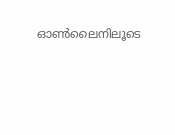ഓൺലൈനിലൂടെ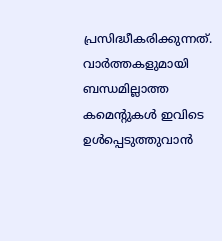പ്രസിദ്ധീകരിക്കുന്നത്. വാർത്തകളുമായി ബന്ധമില്ലാത്ത കമെന്റുകൾ ഇവിടെ ഉൾപ്പെടുത്തുവാൻ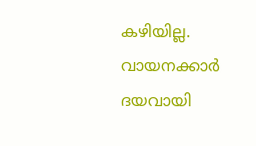കഴിയില്ല. വായനക്കാർ ദയവായി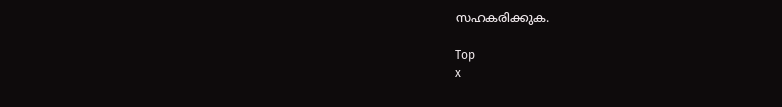സഹകരിക്കുക.

Top
x